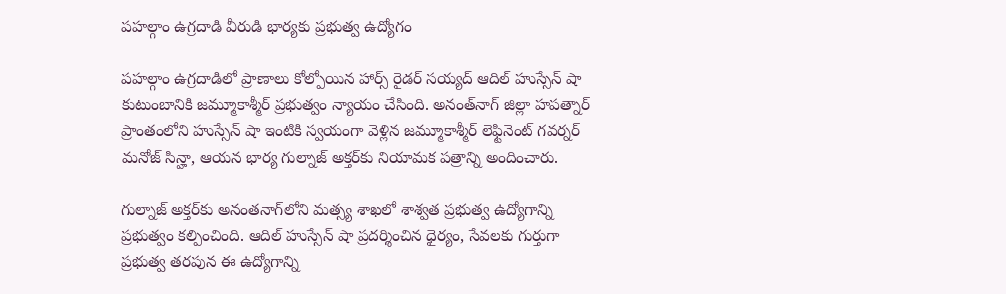పహల్గాం ఉగ్రదాడి వీరుడి భార్యకు ప్రభుత్వ ఉద్యోగం

పహల్గాం ఉగ్రదాడిలో ప్రాణాలు కోల్పోయిన హార్స్ రైడర్ సయ్యద్ ఆదిల్ హుస్సేన్ షా కుటుంబానికి జమ్మూకాశ్మీర్ ప్రభుత్వం న్యాయం చేసింది. అనంత్‌నాగ్ జిల్లా హపత్నార్ ప్రాంతంలోని హుస్సేన్ షా ఇంటికి స్వయంగా వెళ్లిన జమ్మూకాశ్మీర్ లెఫ్టినెంట్ గవర్నర్ మనోజ్ సిన్హా, ఆయన భార్య గుల్నాజ్ అక్తర్‌కు నియామక పత్రాన్ని అందించారు.

గుల్నాజ్ అక్తర్‌కు అనంతనాగ్‌లోని మత్స్య శాఖలో శాశ్వత ప్రభుత్వ ఉద్యోగాన్ని ప్రభుత్వం కల్పించింది. ఆదిల్ హుస్సేన్ షా ప్రదర్శించిన ధైర్యం, సేవలకు గుర్తుగా ప్రభుత్వ తరపున ఈ ఉద్యోగాన్ని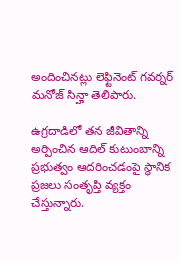అందించినట్లు లెఫ్టినెంట్ గవర్నర్ మనోజ్ సిన్హా తెలిపారు.

ఉగ్రదాడిలో తన జీవితాన్ని అర్పించిన ఆదిల్ కుటుంబాన్ని ప్రభుత్వం ఆదరించడంపై స్థానిక ప్రజలు సంతృప్తి వ్యక్తం చేస్తున్నారు.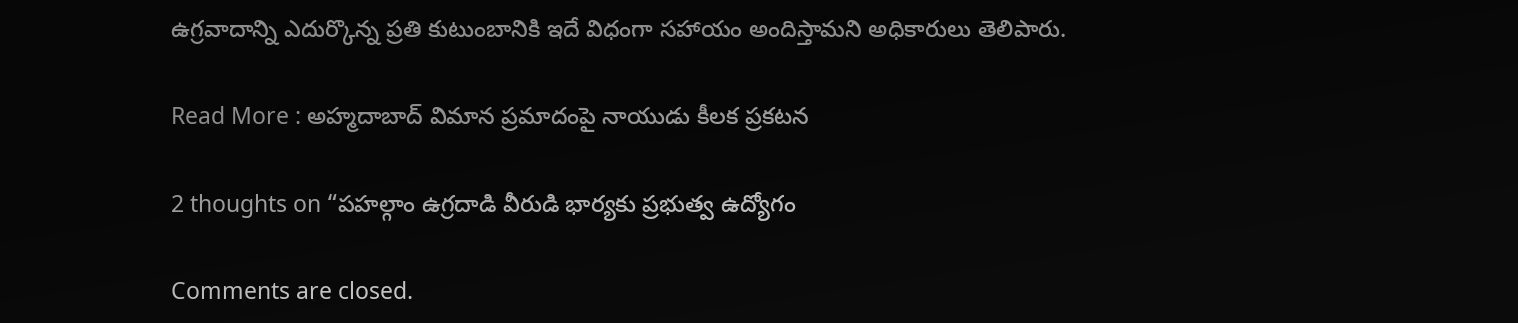ఉగ్రవాదాన్ని ఎదుర్కొన్న ప్రతి కుటుంబానికి ఇదే విధంగా సహాయం అందిస్తామని అధికారులు తెలిపారు.

Read More : అహ్మదాబాద్ విమాన ప్రమాదంపై నాయుడు కీలక ప్రకటన

2 thoughts on “పహల్గాం ఉగ్రదాడి వీరుడి భార్యకు ప్రభుత్వ ఉద్యోగం

Comments are closed.